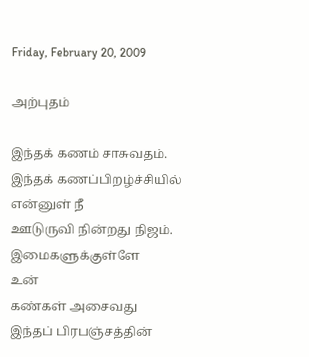Friday, February 20, 2009

அற்புதம்

இந்தக் கணம் சாசுவதம்.
இந்தக் கணப்பிறழ்ச்சியில்
என்னுள் நீ
ஊடுருவி நின்றது நிஜம்.
இமைகளுக்குள்ளே
உன்
கண்கள் அசைவது
இந்தப் பிரபஞ்சத்தின்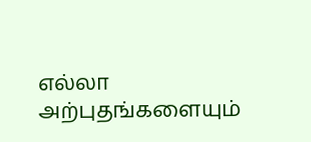எல்லா அற்புதங்களையும்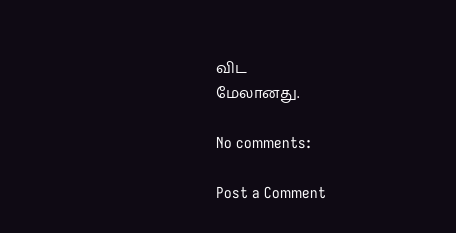விட
மேலானது.

No comments:

Post a Comment